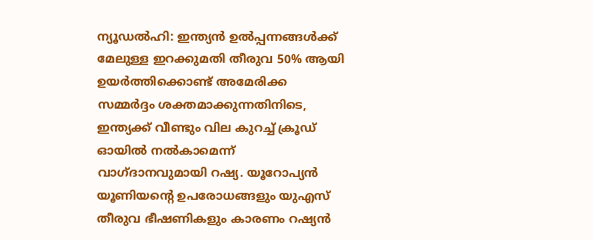ന്യൂഡൽഹി: ഇന്ത്യൻ ഉൽപ്പന്നങ്ങൾക്ക് മേലുള്ള ഇറക്കുമതി തീരുവ 50% ആയി ഉയർത്തിക്കൊണ്ട് അമേരിക്ക സമ്മർദ്ദം ശക്തമാക്കുന്നതിനിടെ, ഇന്ത്യക്ക് വീണ്ടും വില കുറച്ച് ക്രൂഡ് ഓയിൽ നൽകാമെന്ന് വാഗ്ദാനവുമായി റഷ്യ. യൂറോപ്യൻ യൂണിയൻ്റെ ഉപരോധങ്ങളും യുഎസ് തീരുവ ഭീഷണികളും കാരണം റഷ്യൻ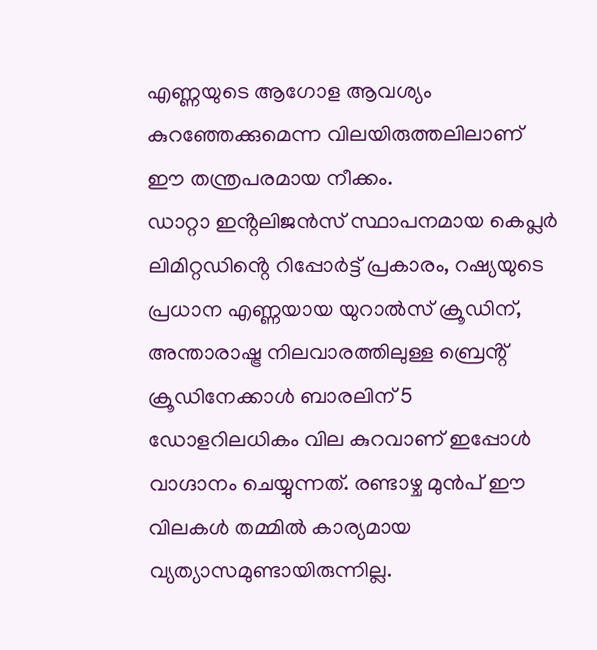എണ്ണയുടെ ആഗോള ആവശ്യം കുറഞ്ഞേക്കുമെന്ന വിലയിരുത്തലിലാണ് ഈ തന്ത്രപരമായ നീക്കം.
ഡാറ്റാ ഇൻ്റലിജൻസ് സ്ഥാപനമായ കെപ്ലർ ലിമിറ്റഡിൻ്റെ റിപ്പോർട്ട് പ്രകാരം, റഷ്യയുടെ പ്രധാന എണ്ണയായ യുറാൽസ് ക്രൂഡിന്, അന്താരാഷ്ട്ര നിലവാരത്തിലുള്ള ബ്രെൻ്റ് ക്രൂഡിനേക്കാൾ ബാരലിന് 5 ഡോളറിലധികം വില കുറവാണ് ഇപ്പോൾ വാഗ്ദാനം ചെയ്യുന്നത്. രണ്ടാഴ്ച മുൻപ് ഈ വിലകൾ തമ്മിൽ കാര്യമായ വ്യത്യാസമുണ്ടായിരുന്നില്ല.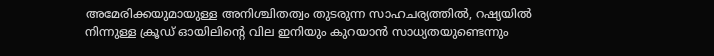അമേരിക്കയുമായുള്ള അനിശ്ചിതത്വം തുടരുന്ന സാഹചര്യത്തിൽ, റഷ്യയിൽ നിന്നുള്ള ക്രൂഡ് ഓയിലിന്റെ വില ഇനിയും കുറയാൻ സാധ്യതയുണ്ടെന്നും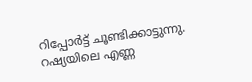റിപ്പോർട്ട് ചൂണ്ടിക്കാട്ടുന്നു. റഷ്യയിലെ എണ്ണ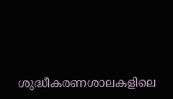ശുദ്ധീകരണശാലകളിലെ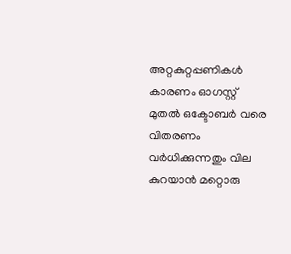അറ്റകുറ്റപ്പണികൾ കാരണം ഓഗസ്റ്റ് മുതൽ ഒക്ടോബർ വരെ വിതരണം വർധിക്കുന്നതും വില കുറയാൻ മറ്റൊരു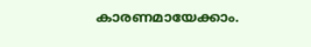കാരണമായേക്കാം.